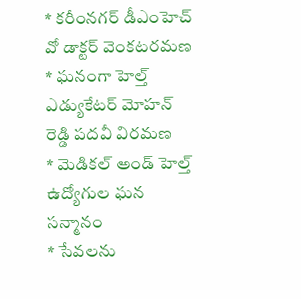* కరీంనగర్ డీఎంహెచ్ వో డాక్టర్ వెంకటరమణ
* ఘనంగా హెల్త్ ఎడ్యుకేటర్ మోహన్ రెడ్డి పదవీ విరమణ
* మెడికల్ అండ్ హెల్త్ ఉద్యోగుల ఘన సన్మానం
* సేవలను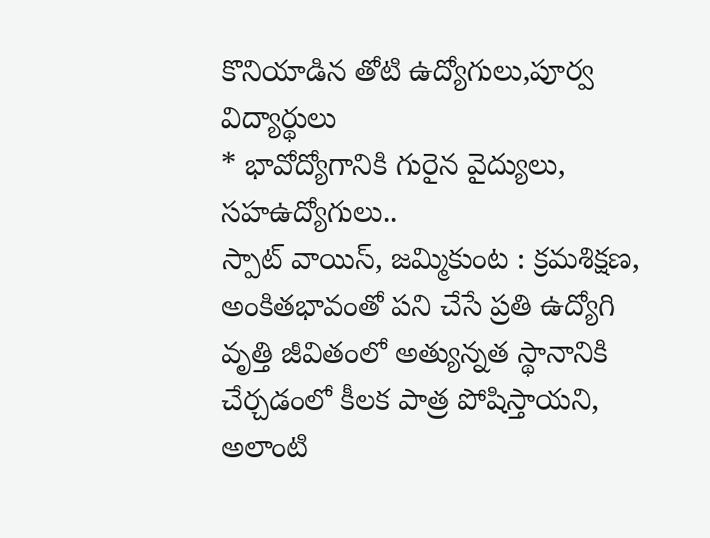కొనియాడిన తోటి ఉద్యోగులు,పూర్వ విద్యార్థులు
* భావోద్యోగానికి గురైన వైద్యులు, సహఉద్యోగులు..
స్పాట్ వాయిస్, జమ్మికుంట : క్రమశిక్షణ, అంకితభావంతో పని చేసే ప్రతి ఉద్యోగి వృత్తి జీవితంలో అత్యున్నత స్థానానికి చేర్చడంలో కీలక పాత్ర పోషిస్తాయని, అలాంటి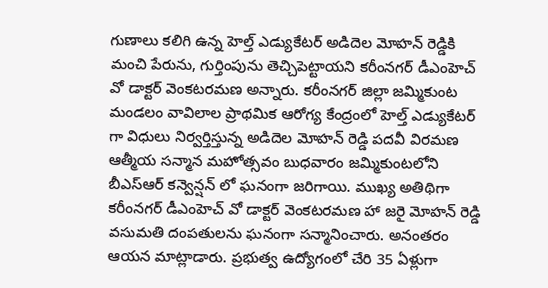గుణాలు కలిగి ఉన్న హెల్త్ ఎడ్యుకేటర్ అడిదెల మోహన్ రెడ్డికి మంచి పేరును, గుర్తింపును తెచ్చిపెట్టాయని కరీంనగర్ డీఎంహెచ్ వో డాక్టర్ వెంకటరమణ అన్నారు. కరీంనగర్ జిల్లా జమ్మికుంట మండలం వావిలాల ప్రాథమిక ఆరోగ్య కేంద్రంలో హెల్త్ ఎడ్యుకేటర్ గా విధులు నిర్వర్తిస్తున్న అడిదెల మోహన్ రెడ్డి పదవీ విరమణ ఆత్మీయ సన్మాన మహోత్సవం బుధవారం జమ్మికుంటలోని బీఎస్ఆర్ కన్వెన్షన్ లో ఘనంగా జరిగాయి. ముఖ్య అతిథిగా కరీంనగర్ డీఎంహెచ్ వో డాక్టర్ వెంకటరమణ హా జరై మోహన్ రెడ్డి వసుమతి దంపతులను ఘనంగా సన్మానించారు. అనంతరం ఆయన మాట్లాడారు. ప్రభుత్వ ఉద్యోగంలో చేరి 35 ఏళ్లుగా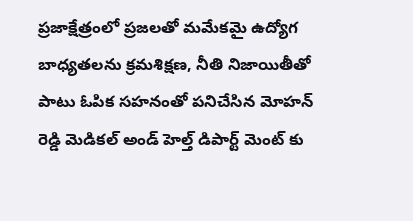ప్రజాక్షేత్రంలో ప్రజలతో మమేకమై ఉద్యోగ బాధ్యతలను క్రమశిక్షణ, నీతి నిజాయితీతో పాటు ఓపిక సహనంతో పనిచేసిన మోహన్ రెడ్డి మెడికల్ అండ్ హెల్త్ డిపార్ట్ మెంట్ కు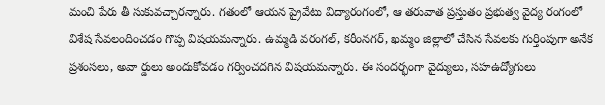మంచి పేరు తీ సుకువచ్చారన్నారు. గతంలో ఆయన ప్రైవేటు విద్యారంగంలో, ఆ తరువాత ప్రస్తుతం ప్రభుత్వ వైద్య రంగంలో విశేష సేవలందించడం గొప్ప విషయమన్నారు. ఉమ్మడి వరంగల్, కరీంనగర్, ఖమ్మం జిల్లాలో చేసిన సేవలకు గుర్తింపుగా అనేక ప్రశంసలు, అవా ర్డులు అందుకోవడం గర్వించదగిన విషయమన్నారు. ఈ సందర్భంగా వైద్యులు, సహఉద్యోగులు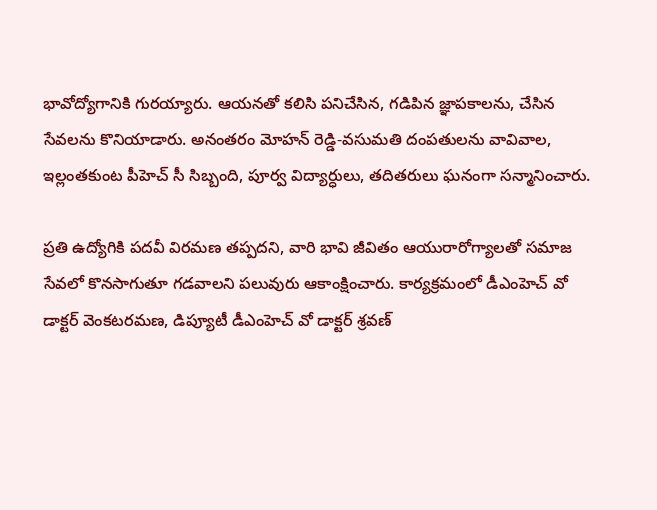భావోద్యోగానికి గురయ్యారు. ఆయనతో కలిసి పనిచేసిన, గడిపిన జ్ఞాపకాలను, చేసిన సేవలను కొనియాడారు. అనంతరం మోహన్ రెడ్డి-వసుమతి దంపతులను వావివాల, ఇల్లంతకుంట పీహెచ్ సీ సిబ్బంది, పూర్వ విద్యార్ధులు, తదితరులు ఘనంగా సన్మానించారు.

ప్రతి ఉద్యోగికి పదవీ విరమణ తప్పదని, వారి భావి జీవితం ఆయురారోగ్యాలతో సమాజ సేవలో కొనసాగుతూ గడవాలని పలువురు ఆకాంక్షించారు. కార్యక్రమంలో డీఎంహెచ్ వో డాక్టర్ వెంకటరమణ, డిప్యూటీ డీఎంహెచ్ వో డాక్టర్ శ్రవణ్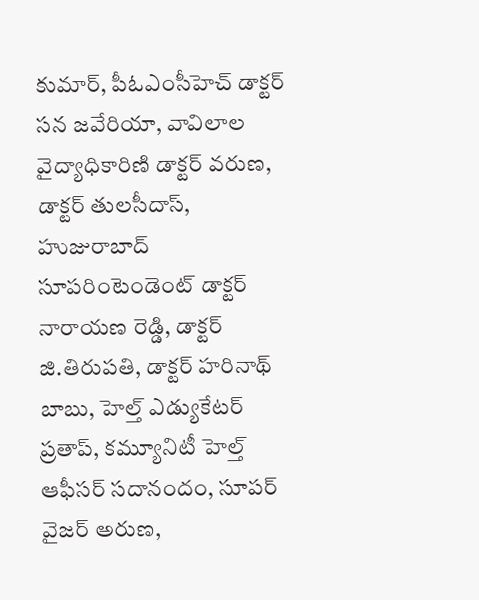కుమార్, పీఓఎంసీహెచ్ డాక్టర్ సన జవేరియా, వావిలాల వైద్యాధికారిణి డాక్టర్ వరుణ, డాక్టర్ తులసీదాస్, హుజురాబాద్ సూపరింటెండెంట్ డాక్టర్ నారాయణ రెడ్డి, డాక్టర్ జి.తిరుపతి, డాక్టర్ హరినాథ్ బాబు, హెల్త్ ఎడ్యుకేటర్ ప్రతాప్, కమ్యూనిటీ హెల్త్ ఆఫీసర్ సదానందం, సూపర్ వైజర్ అరుణ,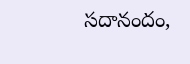సదానందం,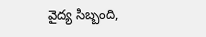వైద్య సిబ్బంది,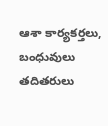ఆశా కార్యకర్తలు, బంధువులు తదితరులు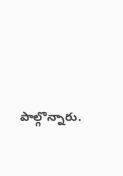పాల్గొన్నారు.